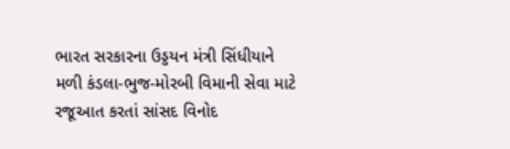ભારત સરકારના ઉડ્ડયન મંત્રી સિંધીયાને મળી કંડલા-ભુજ-મોરબી વિમાની સેવા માટે રજૂઆત કરતાં સાંસદ વિનોદ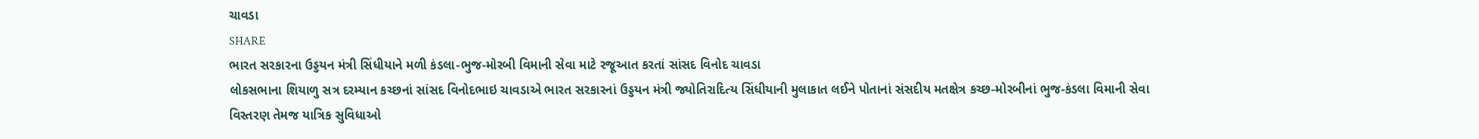ચાવડા
SHARE
ભારત સરકારના ઉડ્ડયન મંત્રી સિંધીયાને મળી કંડલા-ભુજ-મોરબી વિમાની સેવા માટે રજૂઆત કરતાં સાંસદ વિનોદ ચાવડા
લોકસભાના શિયાળુ સત્ર દરમ્યાન કચ્છનાં સાંસદ વિનોદભાઇ ચાવડાએ ભારત સરકારનાં ઉડ્ડયન મંત્રી જ્યોતિરાદિત્ય સિંધીયાની મુલાકાત લઈને પોતાનાં સંસદીય મતક્ષેત્ર કચ્છ-મોરબીનાં ભુજ-કંડલા વિમાની સેવા વિસ્તરણ તેમજ યાત્રિક સુવિધાઓ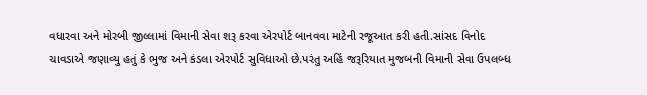વધારવા અને મોરબી જીલ્લામાં વિમાની સેવા શરૂ કરવા એરપોર્ટ બાનવવા માટેની રજૂઆત કરી હતી.સાંસદ વિનોદ ચાવડાએ જણાવ્યુ હતું કે ભુજ અને કંડલા એરપોર્ટ સુવિધાઓ છે.પરંતુ અહિં જરૂરિયાત મુજબની વિમાની સેવા ઉપલબ્ધ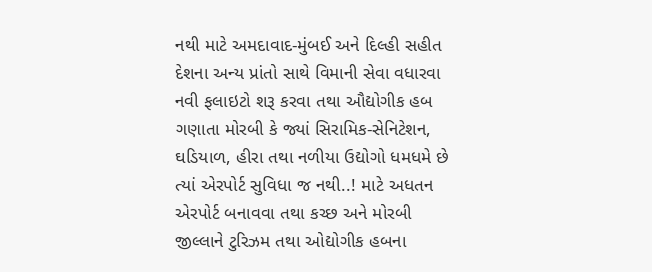નથી માટે અમદાવાદ-મુંબઈ અને દિલ્હી સહીત દેશના અન્ય પ્રાંતો સાથે વિમાની સેવા વધારવા નવી ફલાઇટો શરૂ કરવા તથા ઔદ્યોગીક હબ ગણાતા મોરબી કે જ્યાં સિરામિક-સેનિટેશન, ઘડિયાળ, હીરા તથા નળીયા ઉદ્યોગો ધમધમે છે ત્યાં એરપોર્ટ સુવિધા જ નથી..! માટે અધતન એરપોર્ટ બનાવવા તથા કચ્છ અને મોરબી જીલ્લાને ટુરિઝમ તથા ઓદ્યોગીક હબના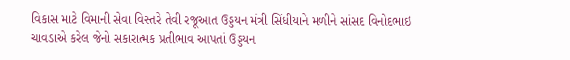વિકાસ માટે વિમાની સેવા વિસ્તરે તેવી રજૂઆત ઉડ્ડયન મંત્રી સિંધીયાને મળીને સાંસદ વિનોદભાઇ ચાવડાએ કરેલ જેનો સકારાત્મક પ્રતીભાવ આપતાં ઉડ્ડયન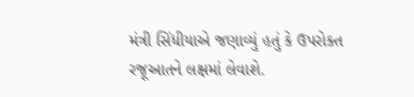મંત્રી સિંધીયાએ જણાવ્યું હતું કે ઉપરોક્ત રજૂઆતને લક્ષમાં લેવાશે.